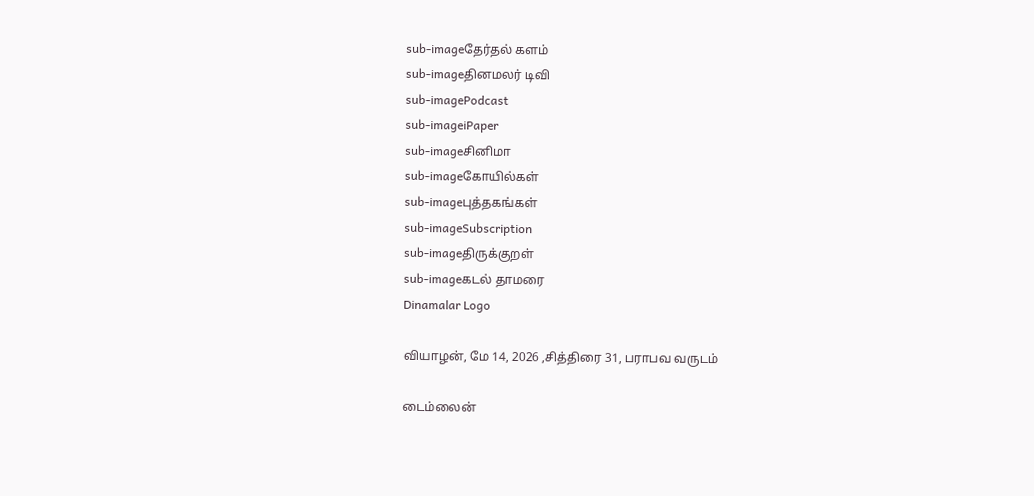sub-imageதேர்தல் களம்
sub-imageதினமலர் டிவி
sub-imagePodcast
sub-imageiPaper
sub-imageசினிமா
sub-imageகோயில்கள்
sub-imageபுத்தகங்கள்
sub-imageSubscription
sub-imageதிருக்குறள்
sub-imageகடல் தாமரை
Dinamalar Logo

வியாழன், மே 14, 2026 ,சித்திரை 31, பராபவ வருடம்

டைம்லைன்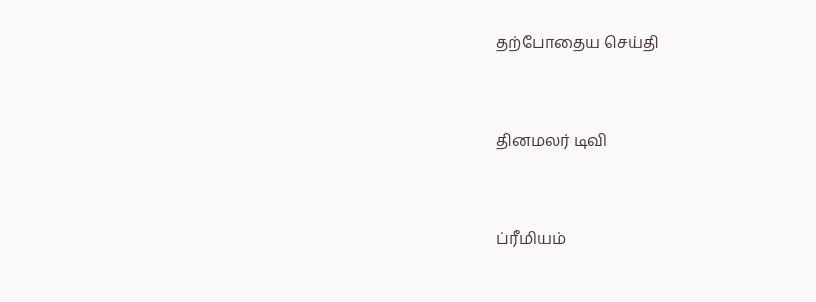தற்போதைய செய்தி


தினமலர் டிவி


ப்ரீமியம்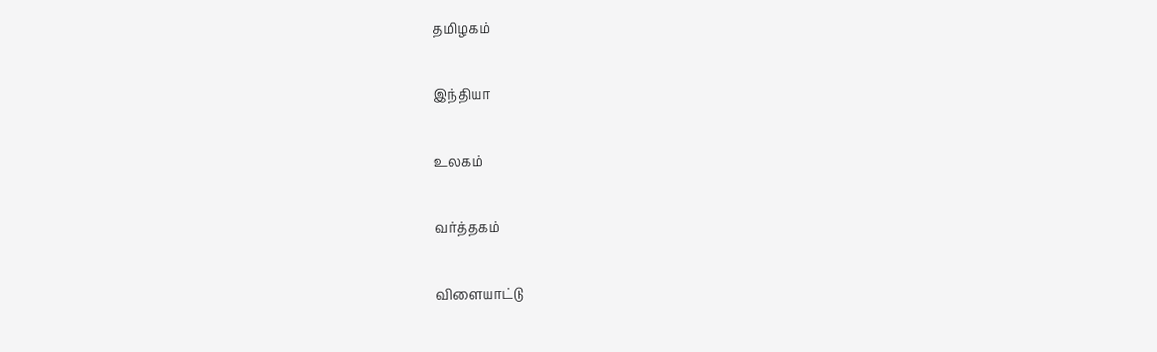தமிழகம்


இந்தியா


உலகம்


வர்த்தகம்


விளையாட்டு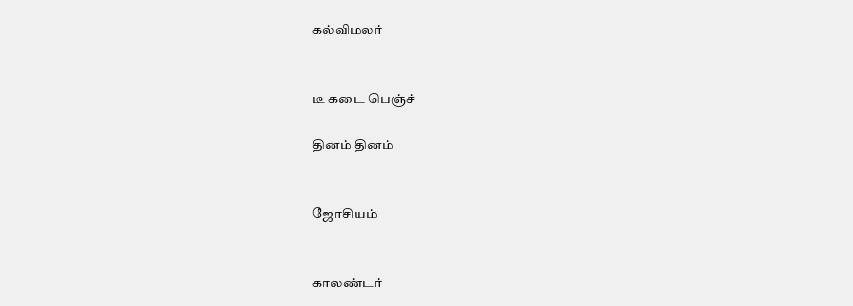கல்விமலர்


டீ கடை பெஞ்ச்

தினம் தினம்


ஜோசியம்


காலண்டர்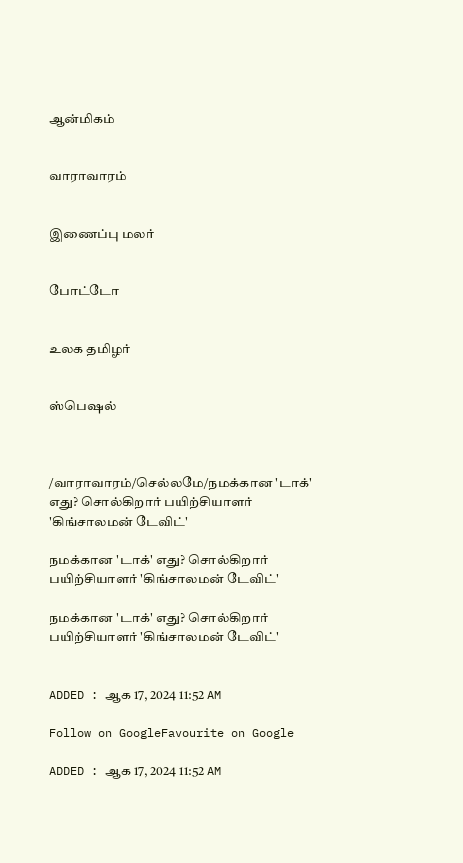ஆன்மிகம்


வாராவாரம்


இணைப்பு மலர்


போட்டோ


உலக தமிழர்


ஸ்பெஷல்



/வாராவாரம்/செல்லமே/நமக்கான 'டாக்' எது? சொல்கிறார் பயிற்சியாளர் 'கிங்சாலமன் டேவிட்'

நமக்கான 'டாக்' எது? சொல்கிறார் பயிற்சியாளர் 'கிங்சாலமன் டேவிட்'

நமக்கான 'டாக்' எது? சொல்கிறார் பயிற்சியாளர் 'கிங்சாலமன் டேவிட்'


ADDED : ஆக 17, 2024 11:52 AM

Follow on GoogleFavourite on Google

ADDED : ஆக 17, 2024 11:52 AM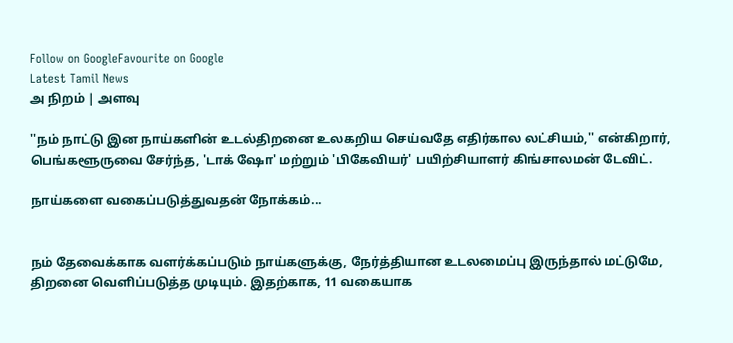Follow on GoogleFavourite on Google
Latest Tamil News
அ நிறம் | அளவு

''நம் நாட்டு இன நாய்களின் உடல்திறனை உலகறிய செய்வதே எதிர்கால லட்சியம்,'' என்கிறார், பெங்களூருவை சேர்ந்த, 'டாக் ஷோ' மற்றும் 'பிகேவியர்' பயிற்சியாளர் கிங்சாலமன் டேவிட்.

நாய்களை வகைப்படுத்துவதன் நோக்கம்...


நம் தேவைக்காக வளர்க்கப்படும் நாய்களுக்கு, நேர்த்தியான உடலமைப்பு இருந்தால் மட்டுமே, திறனை வெளிப்படுத்த முடியும். இதற்காக, 11 வகையாக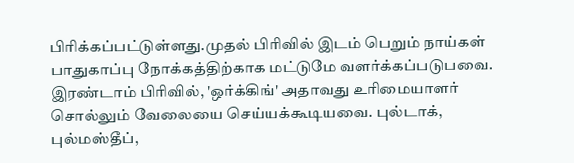பிரிக்கப்பட்டுள்ளது.முதல் பிரிவில் இடம் பெறும் நாய்கள் பாதுகாப்பு நோக்கத்திற்காக மட்டுமே வளர்க்கப்படுபவை. இரண்டாம் பிரிவில், 'ஒர்க்கிங்' அதாவது உரிமையாளர் சொல்லும் வேலையை செய்யக்கூடியவை. புல்டாக், புல்மஸ்தீப்,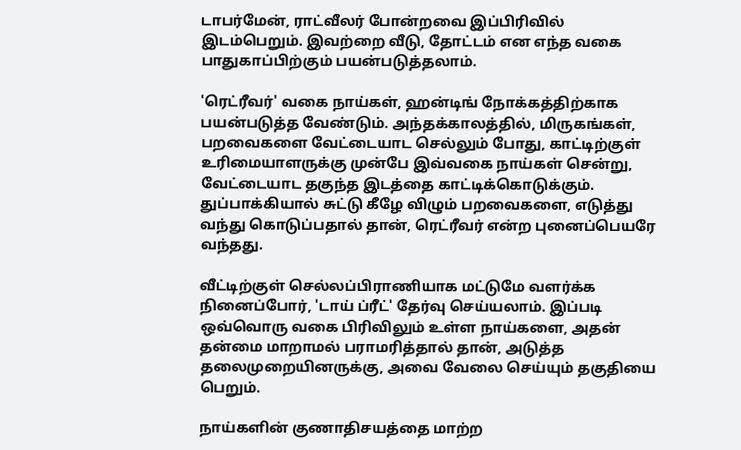டாபர்மேன், ராட்வீலர் போன்றவை இப்பிரிவில் இடம்பெறும். இவற்றை வீடு, தோட்டம் என எந்த வகை பாதுகாப்பிற்கும் பயன்படுத்தலாம்.

'ரெட்ரீவர்' வகை நாய்கள், ஹன்டிங் நோக்கத்திற்காக பயன்படுத்த வேண்டும். அந்தக்காலத்தில், மிருகங்கள், பறவைகளை வேட்டையாட செல்லும் போது, காட்டிற்குள் உரிமையாளருக்கு முன்பே இவ்வகை நாய்கள் சென்று, வேட்டையாட தகுந்த இடத்தை காட்டிக்கொடுக்கும். துப்பாக்கியால் சுட்டு கீழே விழும் பறவைகளை, எடுத்து வந்து கொடுப்பதால் தான், ரெட்ரீவர் என்ற புனைப்பெயரே வந்தது.

வீட்டிற்குள் செல்லப்பிராணியாக மட்டுமே வளர்க்க நினைப்போர், 'டாய் ப்ரீட்' தேர்வு செய்யலாம். இப்படி ஒவ்வொரு வகை பிரிவிலும் உள்ள நாய்களை, அதன் தன்மை மாறாமல் பராமரித்தால் தான், அடுத்த தலைமுறையினருக்கு, அவை வேலை செய்யும் தகுதியை பெறும்.

நாய்களின் குணாதிசயத்தை மாற்ற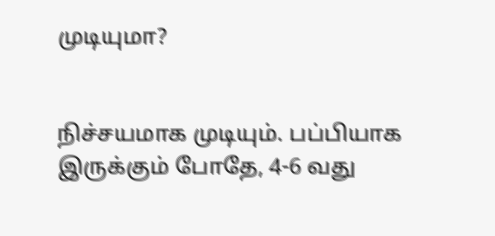முடியுமா?


நிச்சயமாக முடியும். பப்பியாக இருக்கும் போதே, 4-6 வது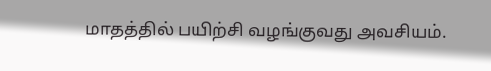மாதத்தில் பயிற்சி வழங்குவது அவசியம்.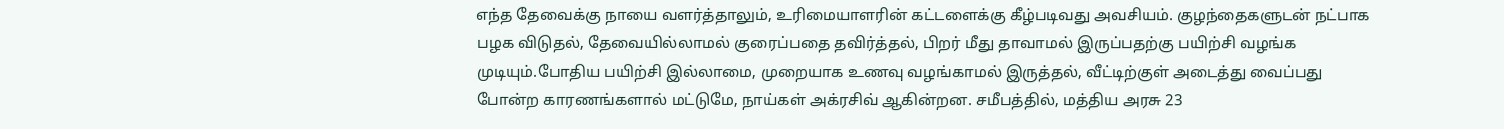எந்த தேவைக்கு நாயை வளர்த்தாலும், உரிமையாளரின் கட்டளைக்கு கீழ்படிவது அவசியம். குழந்தைகளுடன் நட்பாக பழக விடுதல், தேவையில்லாமல் குரைப்பதை தவிர்த்தல், பிறர் மீது தாவாமல் இருப்பதற்கு பயிற்சி வழங்க முடியும்.போதிய பயிற்சி இல்லாமை, முறையாக உணவு வழங்காமல் இருத்தல், வீட்டிற்குள் அடைத்து வைப்பது போன்ற காரணங்களால் மட்டுமே, நாய்கள் அக்ரசிவ் ஆகின்றன. சமீபத்தில், மத்திய அரசு 23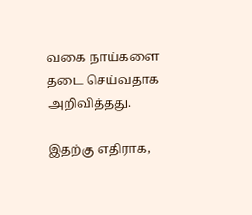வகை நாய்களை தடை செய்வதாக அறிவித்தது.

இதற்கு எதிராக,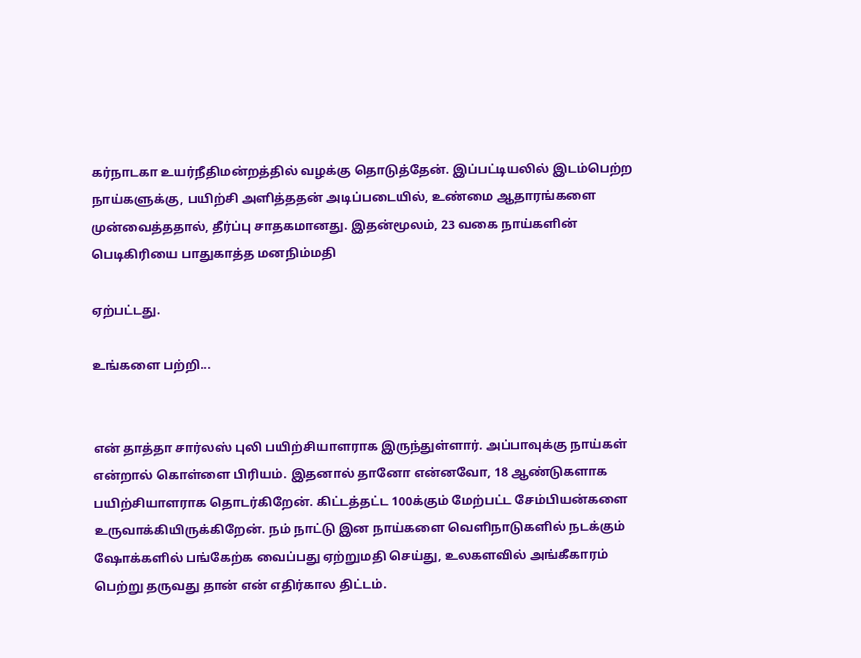கர்நாடகா உயர்நீதிமன்றத்தில் வழக்கு தொடுத்தேன். இப்பட்டியலில் இடம்பெற்ற நாய்களுக்கு, பயிற்சி அளித்ததன் அடிப்படையில், உண்மை ஆதாரங்களை முன்வைத்ததால், தீர்ப்பு சாதகமானது. இதன்மூலம், 23 வகை நாய்களின் பெடிகிரியை பாதுகாத்த மனநிம்மதி

ஏற்பட்டது.

உங்களை பற்றி...


என் தாத்தா சார்லஸ் புலி பயிற்சியாளராக இருந்துள்ளார். அப்பாவுக்கு நாய்கள் என்றால் கொள்ளை பிரியம். இதனால் தானோ என்னவோ, 18 ஆண்டுகளாக பயிற்சியாளராக தொடர்கிறேன். கிட்டத்தட்ட 100க்கும் மேற்பட்ட சேம்பியன்களை உருவாக்கியிருக்கிறேன். நம் நாட்டு இன நாய்களை வெளிநாடுகளில் நடக்கும் ஷோக்களில் பங்கேற்க வைப்பது ஏற்றுமதி செய்து, உலகளவில் அங்கீகாரம் பெற்று தருவது தான் என் எதிர்கால திட்டம்.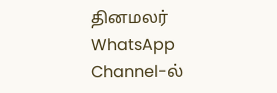தினமலர் WhatsApp Channel-ல்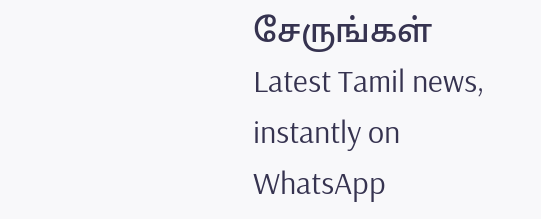சேருங்கள்
Latest Tamil news, instantly on WhatsApp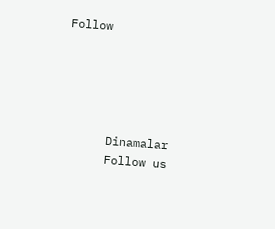Follow





      Dinamalar
      Follow us